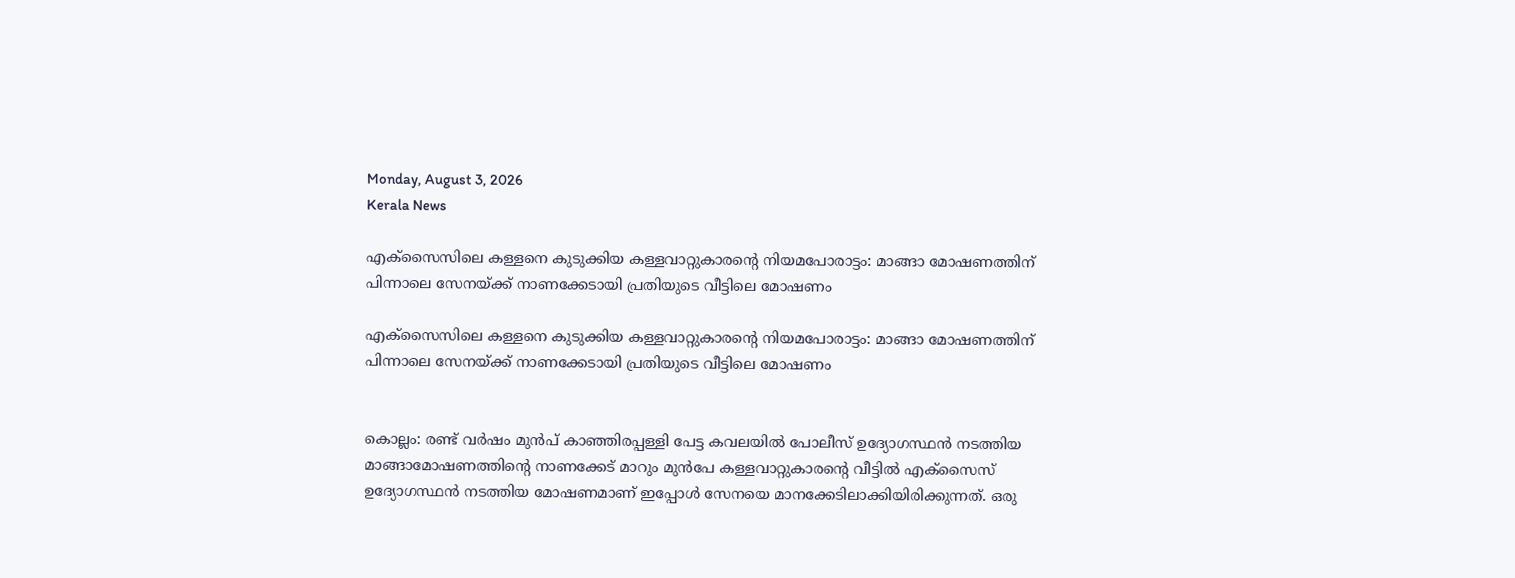Monday, August 3, 2026
Kerala News

എക്‌സൈസിലെ കള്ളനെ കുടുക്കിയ കള്ളവാറ്റുകാരന്റെ നിയമപോരാട്ടം: മാങ്ങാ മോഷണത്തിന് പിന്നാലെ സേനയ്ക്ക് നാണക്കേടായി പ്രതിയുടെ വീട്ടിലെ മോഷണം

എക്‌സൈസിലെ കള്ളനെ കുടുക്കിയ കള്ളവാറ്റുകാരന്റെ നിയമപോരാട്ടം: മാങ്ങാ മോഷണത്തിന് പിന്നാലെ സേനയ്ക്ക് നാണക്കേടായി പ്രതിയുടെ വീട്ടിലെ മോഷണം


കൊല്ലം: രണ്ട് വര്‍ഷം മുന്‍പ് കാഞ്ഞിരപ്പള്ളി പേട്ട കവലയില്‍ പോലീസ് ഉദ്യോഗസ്ഥന്‍ നടത്തിയ മാങ്ങാമോഷണത്തിന്റെ നാണക്കേട് മാറും മുന്‍പേ കള്ളവാറ്റുകാരന്റെ വീട്ടില്‍ എക്‌സൈസ് ഉദ്യോഗസ്ഥന്‍ നടത്തിയ മോഷണമാണ് ഇപ്പോള്‍ സേനയെ മാനക്കേടിലാക്കിയിരിക്കുന്നത്. ഒരു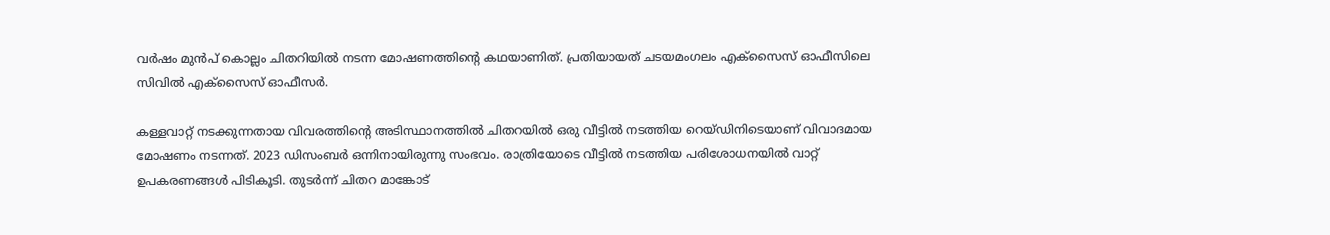വര്‍ഷം മുന്‍പ് കൊല്ലം ചിതറിയില്‍ നടന്ന മോഷണത്തിന്റെ കഥയാണിത്. പ്രതിയായത് ചടയമംഗലം എക്‌സൈസ് ഓഫീസിലെ സിവില്‍ എക്‌സൈസ് ഓഫീസര്‍.

കള്ളവാറ്റ് നടക്കുന്നതായ വിവരത്തിന്റെ അടിസ്ഥാനത്തില്‍ ചിതറയില്‍ ഒരു വീട്ടില്‍ നടത്തിയ റെയ്ഡിനിടെയാണ് വിവാദമായ മോഷണം നടന്നത്. 2023 ഡിസംബര്‍ ഒന്നിനായിരുന്നു സംഭവം. രാത്രിയോടെ വീട്ടില്‍ നടത്തിയ പരിശോധനയില്‍ വാറ്റ് ഉപകരണങ്ങള്‍ പിടികൂടി. തുടര്‍ന്ന് ചിതറ മാങ്കോട്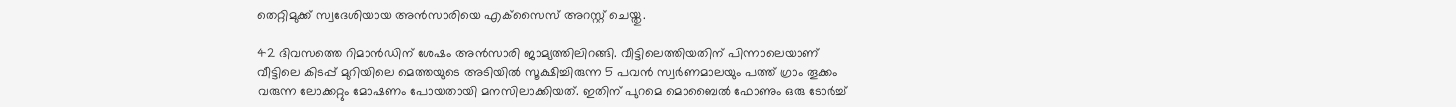തെറ്റിമുക്ക് സ്വദേശിയായ അന്‍സാരിയെ എക്‌സൈസ് അറസ്റ്റ് ചെയ്തു.

42 ദിവസത്തെ റിമാന്‍ഡിന് ശേഷം അന്‍സാരി ജാമ്യത്തിലിറങ്ങി. വീട്ടിലെത്തിയതിന് പിന്നാലെയാണ് വീട്ടിലെ കിടപ്പ് മുറിയിലെ മെത്തയുടെ അടിയില്‍ സൂക്ഷിച്ചിരുന്ന 5 പവന്‍ സ്വര്‍ണമാലയും പത്ത് ഗ്രാം തൂക്കം വരുന്ന ലോക്കറ്റും മോഷണം പോയതായി മനസിലാക്കിയത്. ഇതിന് പുറമെ മൊബൈല്‍ ഫോണും ഒരു ടോര്‍ച്ച്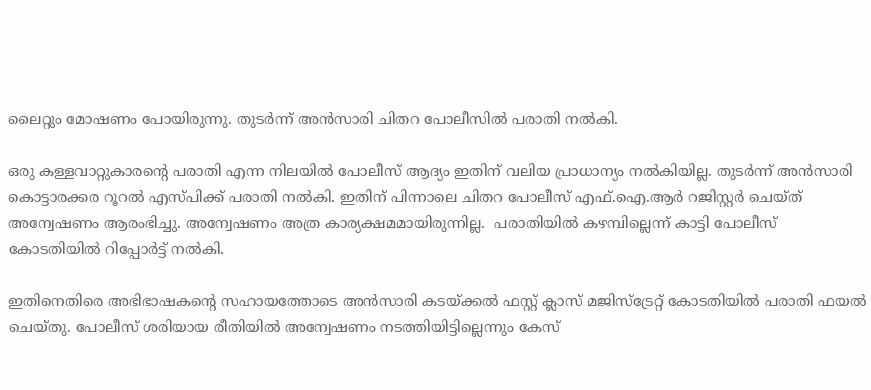ലൈറ്റും മോഷണം പോയിരുന്നു. തുടര്‍ന്ന് അന്‍സാരി ചിതറ പോലീസില്‍ പരാതി നല്‍കി.

ഒരു കള്ളവാറ്റുകാരന്റെ പരാതി എന്ന നിലയില്‍ പോലീസ് ആദ്യം ഇതിന് വലിയ പ്രാധാന്യം നല്‍കിയില്ല. തുടര്‍ന്ന് അന്‍സാരി കൊട്ടാരക്കര റൂറല്‍ എസ്പിക്ക് പരാതി നല്‍കി. ഇതിന് പിന്നാലെ ചിതറ പോലീസ് എഫ്.ഐ.ആര്‍ റജിസ്റ്റര്‍ ചെയ്ത് അന്വേഷണം ആരംഭിച്ചു. അന്വേഷണം അത്ര കാര്യക്ഷമമായിരുന്നില്ല.  പരാതിയില്‍ കഴമ്പില്ലെന്ന് കാട്ടി പോലീസ് കോടതിയില്‍ റിപ്പോര്‍ട്ട് നല്‍കി.

ഇതിനെതിരെ അഭിഭാഷകന്റെ സഹായത്തോടെ അന്‍സാരി കടയ്ക്കല്‍ ഫസ്റ്റ് ക്ലാസ് മജിസ്‌ട്രേറ്റ് കോടതിയില്‍ പരാതി ഫയല്‍ ചെയ്തു. പോലീസ് ശരിയായ രീതിയില്‍ അന്വേഷണം നടത്തിയിട്ടില്ലെന്നും കേസ്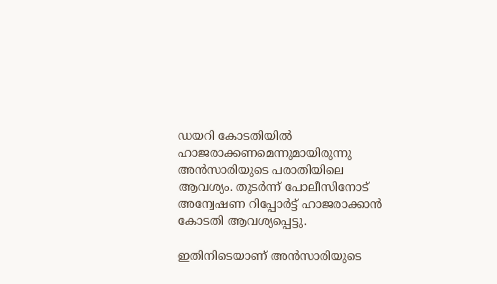ഡയറി കോടതിയില്‍ ഹാജരാക്കണമെന്നുമായിരുന്നു അന്‍സാരിയുടെ പരാതിയിലെ ആവശ്യം. തുടര്‍ന്ന് പോലീസിനോട് അന്വേഷണ റിപ്പോര്‍ട്ട് ഹാജരാക്കാന്‍ കോടതി ആവശ്യപ്പെട്ടു.

ഇതിനിടെയാണ് അന്‍സാരിയുടെ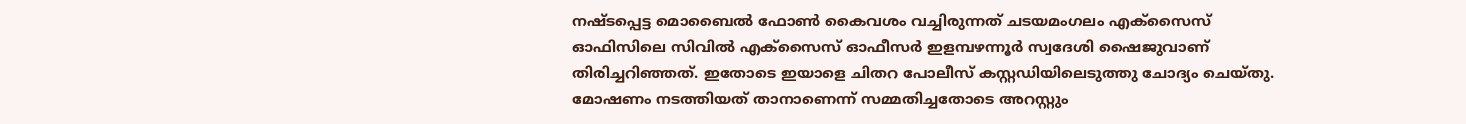നഷ്ടപ്പെട്ട മൊബൈല്‍ ഫോണ്‍ കൈവശം വച്ചിരുന്നത് ചടയമംഗലം എക്‌സൈസ് ഓഫിസിലെ സിവില്‍ എക്‌സൈസ് ഓഫീസര്‍ ഇളമ്പഴന്നൂര്‍ സ്വദേശി ഷൈജുവാണ് തിരിച്ചറിഞ്ഞത്. ഇതോടെ ഇയാളെ ചിതറ പോലീസ് കസ്റ്റഡിയിലെടുത്തു ചോദ്യം ചെയ്തു. മോഷണം നടത്തിയത് താനാണെന്ന് സമ്മതിച്ചതോടെ അറസ്റ്റും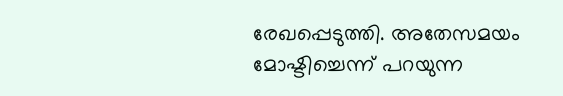രേഖപ്പെടുത്തി. അതേസമയം മോഷ്ടിച്ചെന്ന് പറയുന്ന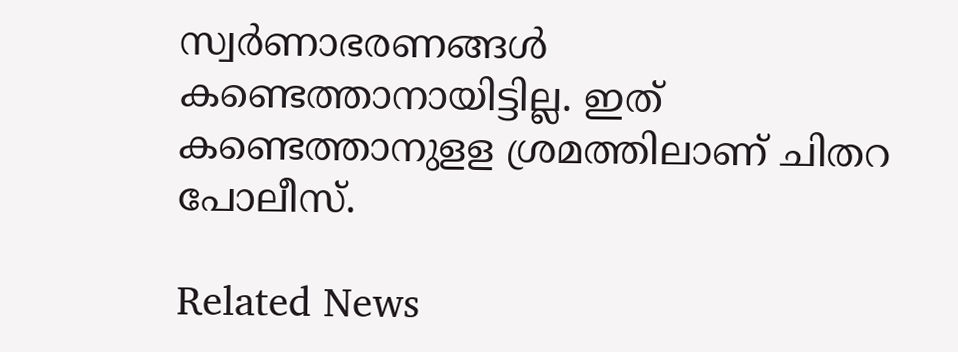സ്വര്‍ണാഭരണങ്ങള്‍ കണ്ടെത്താനായിട്ടില്ല. ഇത് കണ്ടെത്താനുളള ശ്രമത്തിലാണ് ചിതറ പോലീസ്.

Related News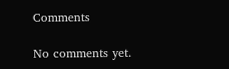Comments

No comments yet.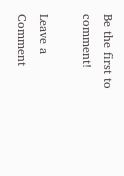Be the first to comment!

Leave a Comment